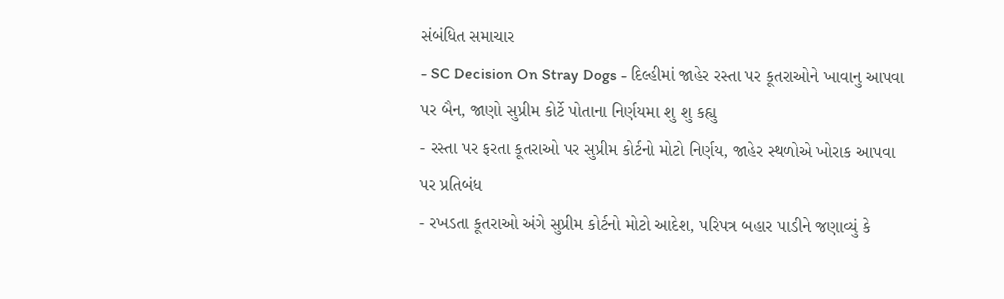સંબંધિત સમાચાર
- SC Decision On Stray Dogs - દિલ્હીમાં જાહેર રસ્તા પર કૂતરાઓને ખાવાનુ આપવા પર બૈન, જાણો સુપ્રીમ કોર્ટે પોતાના નિર્ણયમા શુ શુ કહ્યુ
- રસ્તા પર ફરતા કૂતરાઓ પર સુપ્રીમ કોર્ટનો મોટો નિર્ણય, જાહેર સ્થળોએ ખોરાક આપવા પર પ્રતિબંધ
- રખડતા કૂતરાઓ અંગે સુપ્રીમ કોર્ટનો મોટો આદેશ, પરિપત્ર બહાર પાડીને જણાવ્યું કે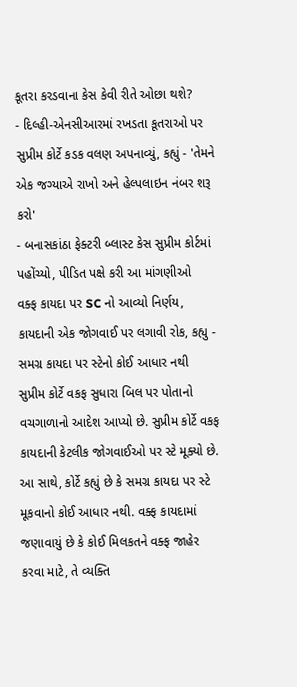કૂતરા કરડવાના કેસ કેવી રીતે ઓછા થશે?
- દિલ્હી-એનસીઆરમાં રખડતા કૂતરાઓ પર સુપ્રીમ કોર્ટે કડક વલણ અપનાવ્યું, કહ્યું - 'તેમને એક જગ્યાએ રાખો અને હેલ્પલાઇન નંબર શરૂ કરો'
- બનાસકાંઠા ફેક્ટરી બ્લાસ્ટ કેસ સુપ્રીમ કોર્ટમાં પહોંચ્યો, પીડિત પક્ષે કરી આ માંગણીઓ
વક્ફ કાયદા પર SC નો આવ્યો નિર્ણય, કાયદાની એક જોગવાઈ પર લગાવી રોક, કહ્યુ - સમગ્ર કાયદા પર સ્ટેનો કોઈ આધાર નથી
સુપ્રીમ કોર્ટે વકફ સુધારા બિલ પર પોતાનો વચગાળાનો આદેશ આપ્યો છે. સુપ્રીમ કોર્ટે વકફ કાયદાની કેટલીક જોગવાઈઓ પર સ્ટે મૂક્યો છે. આ સાથે, કોર્ટે કહ્યું છે કે સમગ્ર કાયદા પર સ્ટે મૂકવાનો કોઈ આધાર નથી. વક્ફ કાયદામાં જણાવાયું છે કે કોઈ મિલકતને વક્ફ જાહેર કરવા માટે, તે વ્યક્તિ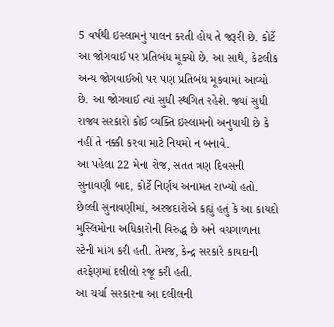5 વર્ષથી ઇસ્લામનું પાલન કરતી હોય તે જરૂરી છે. કોર્ટે આ જોગવાઈ પર પ્રતિબંધ મૂક્યો છે. આ સાથે, કેટલીક અન્ય જોગવાઈઓ પર પણ પ્રતિબંધ મૂકવામાં આવ્યો છે. આ જોગવાઈ ત્યાં સુધી સ્થગિત રહેશે. જ્યાં સુધી રાજ્ય સરકારો કોઈ વ્યક્તિ ઇસ્લામનો અનુયાયી છે કે નહીં તે નક્કી કરવા માટે નિયમો ન બનાવે.
આ પહેલા 22 મેના રોજ, સતત ત્રણ દિવસની સુનાવણી બાદ, કોર્ટે નિર્ણય અનામત રાખ્યો હતો. છેલ્લી સુનાવણીમાં, અરજદારોએ કહ્યું હતું કે આ કાયદો મુસ્લિમોના અધિકારોની વિરુદ્ધ છે અને વચગાળાના સ્ટેની માંગ કરી હતી. તેમજ, કેન્દ્ર સરકારે કાયદાની તરફેણમાં દલીલો રજૂ કરી હતી.
આ ચર્ચા સરકારના આ દલીલની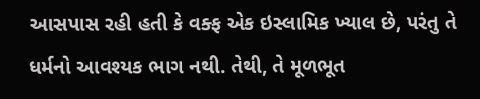આસપાસ રહી હતી કે વક્ફ એક ઇસ્લામિક ખ્યાલ છે, પરંતુ તે ધર્મનો આવશ્યક ભાગ નથી. તેથી, તે મૂળભૂત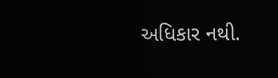અધિકાર નથી.